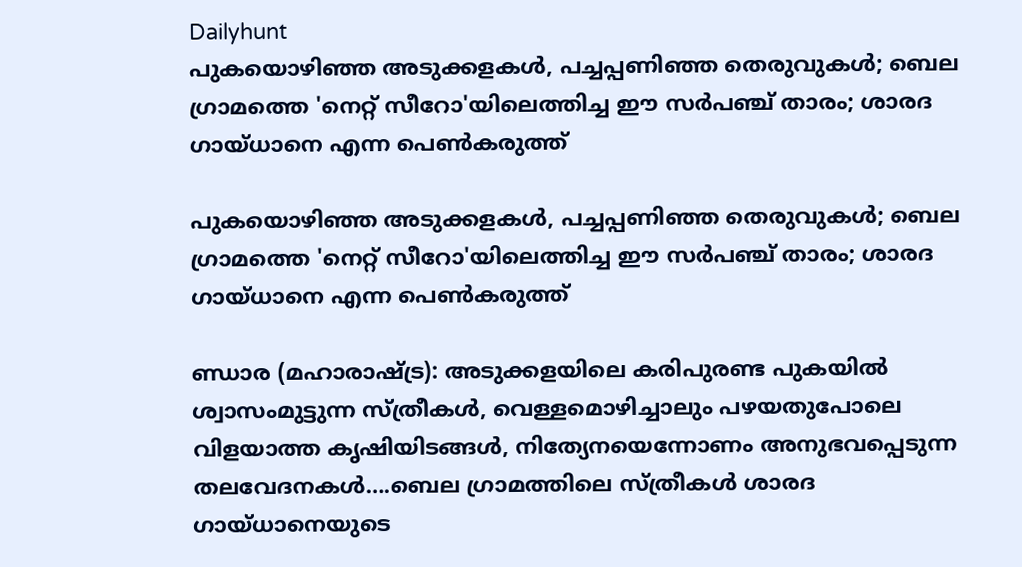Dailyhunt
പുകയൊഴിഞ്ഞ അടുക്കളകള്‍, പച്ചപ്പണിഞ്ഞ തെരുവുകള്‍; ബെല ഗ്രാമത്തെ 'നെറ്റ് സീറോ'യിലെത്തിച്ച ഈ സര്‍പഞ്ച് താരം; ശാരദ ഗായ്ധാനെ എന്ന പെണ്‍കരുത്ത്

പുകയൊഴിഞ്ഞ അടുക്കളകള്‍, പച്ചപ്പണിഞ്ഞ തെരുവുകള്‍; ബെല ഗ്രാമത്തെ 'നെറ്റ് സീറോ'യിലെത്തിച്ച ഈ സര്‍പഞ്ച് താരം; ശാരദ ഗായ്ധാനെ എന്ന പെണ്‍കരുത്ത്

ണ്ഡാര (മഹാരാഷ്‌ട്ര): അടുക്കളയിലെ കരിപുരണ്ട പുകയില്‍ ശ്വാസംമുട്ടുന്ന സ്ത്രീകള്‍, വെള്ളമൊഴിച്ചാലും പഴയതുപോലെ വിളയാത്ത കൃഷിയിടങ്ങള്‍, നിത്യേനയെന്നോണം അനുഭവപ്പെടുന്ന തലവേദനകള്‍….ബെല ഗ്രാമത്തിലെ സ്ത്രീകള്‍ ശാരദ ഗായ്ധാനെയുടെ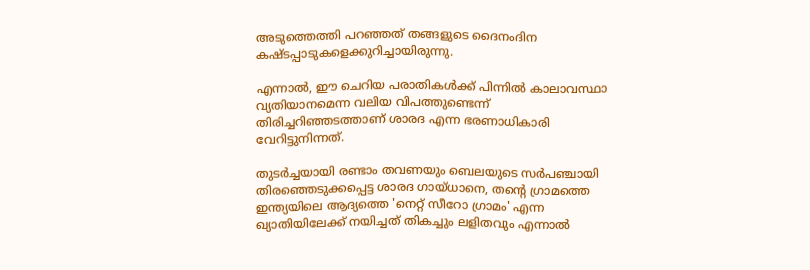അടുത്തെത്തി പറഞ്ഞത് തങ്ങളുടെ ദൈനംദിന കഷ്ടപ്പാടുകളെക്കുറിച്ചായിരുന്നു.

എന്നാല്‍, ഈ ചെറിയ പരാതികള്‍ക്ക് പിന്നില്‍ കാലാവസ്ഥാ വ്യതിയാനമെന്ന വലിയ വിപത്തുണ്ടെന്ന് തിരിച്ചറിഞ്ഞടത്താണ് ശാരദ എന്ന ഭരണാധികാരി വേറിട്ടുനിന്നത്.

തുടര്‍ച്ചയായി രണ്ടാം തവണയും ബെലയുടെ സര്‍പഞ്ചായി തിരഞ്ഞെടുക്കപ്പെട്ട ശാരദ ഗായ്ധാനെ, തന്റെ ഗ്രാമത്തെ ഇന്ത്യയിലെ ആദ്യത്തെ 'നെറ്റ് സീറോ ഗ്രാമം' എന്ന ഖ്യാതിയിലേക്ക് നയിച്ചത് തികച്ചും ലളിതവും എന്നാല്‍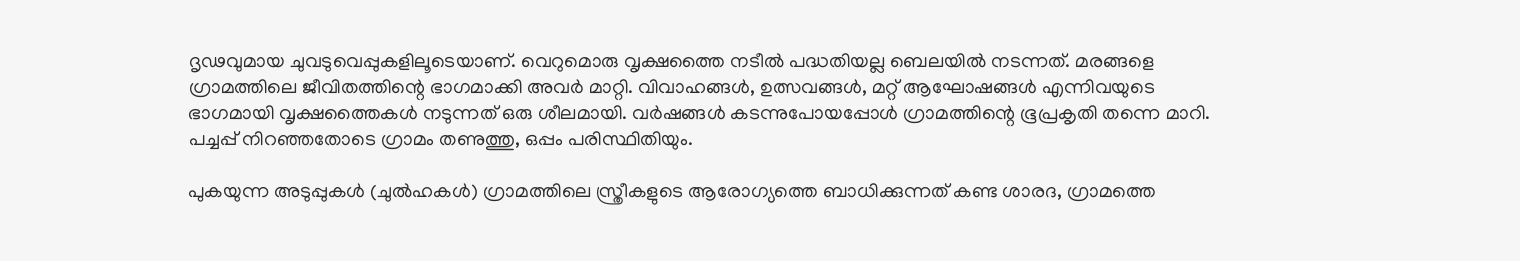ദൃഢവുമായ ചുവടുവെപ്പുകളിലൂടെയാണ്. വെറുമൊരു വൃക്ഷത്തൈ നടീല്‍ പദ്ധതിയല്ല ബെലയില്‍ നടന്നത്. മരങ്ങളെ ഗ്രാമത്തിലെ ജീവിതത്തിന്റെ ഭാഗമാക്കി അവര്‍ മാറ്റി. വിവാഹങ്ങള്‍, ഉത്സവങ്ങള്‍, മറ്റ് ആഘോഷങ്ങള്‍ എന്നിവയുടെ ഭാഗമായി വൃക്ഷത്തൈകള്‍ നടുന്നത് ഒരു ശീലമായി. വര്‍ഷങ്ങള്‍ കടന്നുപോയപ്പോള്‍ ഗ്രാമത്തിന്റെ ഭൂപ്രകൃതി തന്നെ മാറി. പച്ചപ്പ് നിറഞ്ഞതോടെ ഗ്രാമം തണുത്തു, ഒപ്പം പരിസ്ഥിതിയും.

പുകയുന്ന അടുപ്പുകള്‍ (ചുല്‍ഹകള്‍) ഗ്രാമത്തിലെ സ്ത്രീകളുടെ ആരോഗ്യത്തെ ബാധിക്കുന്നത് കണ്ട ശാരദ, ഗ്രാമത്തെ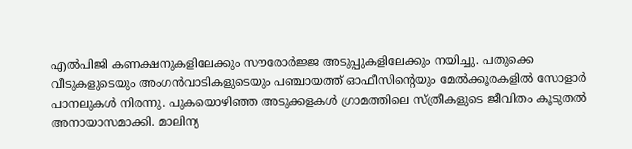എല്‍പിജി കണക്ഷനുകളിലേക്കും സൗരോര്‍ജ്ജ അടുപ്പുകളിലേക്കും നയിച്ചു. പതുക്കെ വീടുകളുടെയും അംഗന്‍വാടികളുടെയും പഞ്ചായത്ത് ഓഫീസിന്റെയും മേല്‍ക്കൂരകളില്‍ സോളാര്‍ പാനലുകള്‍ നിരന്നു. പുകയൊഴിഞ്ഞ അടുക്കളകള്‍ ഗ്രാമത്തിലെ സ്ത്രീകളുടെ ജീവിതം കൂടുതല്‍ അനായാസമാക്കി. മാലിന്യ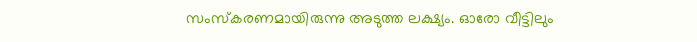സംസ്‌കരണമായിരുന്നു അടുത്ത ലക്ഷ്യം. ഓരോ വീട്ടിലും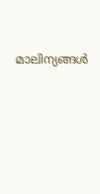മാലിന്യങ്ങള്‍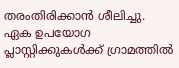തരംതിരിക്കാന്‍ ശീലിച്ചു. ഏക ഉപയോഗ പ്ലാസ്റ്റിക്കുകള്‍ക്ക് ഗ്രാമത്തില്‍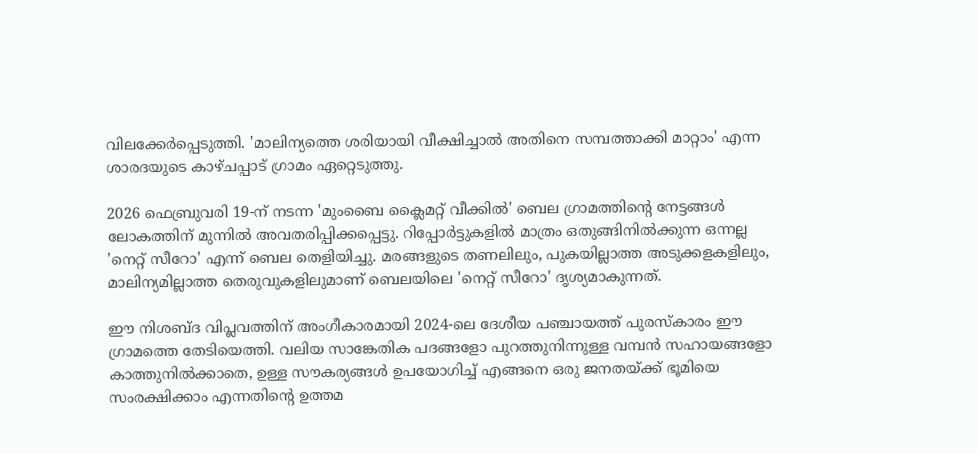വിലക്കേര്‍പ്പെടുത്തി. 'മാലിന്യത്തെ ശരിയായി വീക്ഷിച്ചാല്‍ അതിനെ സമ്പത്താക്കി മാറ്റാം' എന്ന ശാരദയുടെ കാഴ്ചപ്പാട് ഗ്രാമം ഏറ്റെടുത്തു.

2026 ഫെബ്രുവരി 19-ന് നടന്ന 'മുംബൈ ക്ലൈമറ്റ് വീക്കില്‍' ബെല ഗ്രാമത്തിന്റെ നേട്ടങ്ങള്‍ ലോകത്തിന് മുന്നില്‍ അവതരിപ്പിക്കപ്പെട്ടു. റിപ്പോര്‍ട്ടുകളില്‍ മാത്രം ഒതുങ്ങിനില്‍ക്കുന്ന ഒന്നല്ല 'നെറ്റ് സീറോ' എന്ന് ബെല തെളിയിച്ചു. മരങ്ങളുടെ തണലിലും, പുകയില്ലാത്ത അടുക്കളകളിലും, മാലിന്യമില്ലാത്ത തെരുവുകളിലുമാണ് ബെലയിലെ 'നെറ്റ് സീറോ' ദൃശ്യമാകുന്നത്.

ഈ നിശബ്ദ വിപ്ലവത്തിന് അംഗീകാരമായി 2024-ലെ ദേശീയ പഞ്ചായത്ത് പുരസ്‌കാരം ഈ ഗ്രാമത്തെ തേടിയെത്തി. വലിയ സാങ്കേതിക പദങ്ങളോ പുറത്തുനിന്നുള്ള വമ്പന്‍ സഹായങ്ങളോ കാത്തുനില്‍ക്കാതെ, ഉള്ള സൗകര്യങ്ങള്‍ ഉപയോഗിച്ച്‌ എങ്ങനെ ഒരു ജനതയ്‌ക്ക് ഭൂമിയെ സംരക്ഷിക്കാം എന്നതിന്റെ ഉത്തമ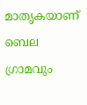മാതൃകയാണ് ബെല ഗ്രാമവും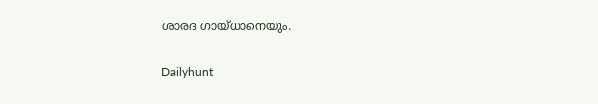ശാരദ ഗായ്ധാനെയും.

Dailyhunt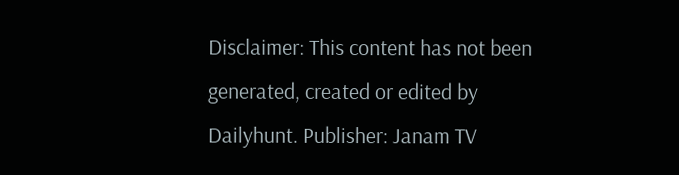Disclaimer: This content has not been generated, created or edited by Dailyhunt. Publisher: Janam TV